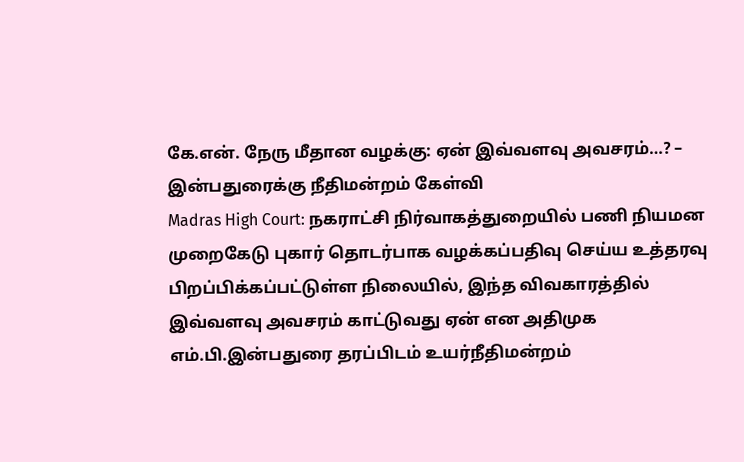கே.என். நேரு மீதான வழக்கு: ஏன் இவ்வளவு அவசரம்…? – இன்பதுரைக்கு நீதிமன்றம் கேள்வி
Madras High Court: நகராட்சி நிர்வாகத்துறையில் பணி நியமன முறைகேடு புகார் தொடர்பாக வழக்கப்பதிவு செய்ய உத்தரவு பிறப்பிக்கப்பட்டுள்ள நிலையில், இந்த விவகாரத்தில் இவ்வளவு அவசரம் காட்டுவது ஏன் என அதிமுக எம்.பி.இன்பதுரை தரப்பிடம் உயர்நீதிமன்றம்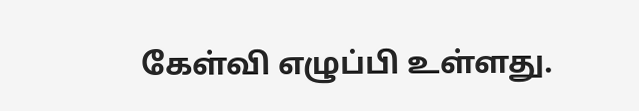கேள்வி எழுப்பி உள்ளது.